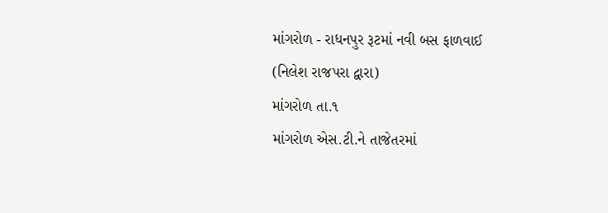માંગરોળ - રાધનપુર રૂટમાં નવી બસ ફાળવાઈ
(નિલેશ રાજપરા દ્વારા)
માંગરોળ તા.૧
માંગરોળ એસ.ટી.ને તાજેતરમાં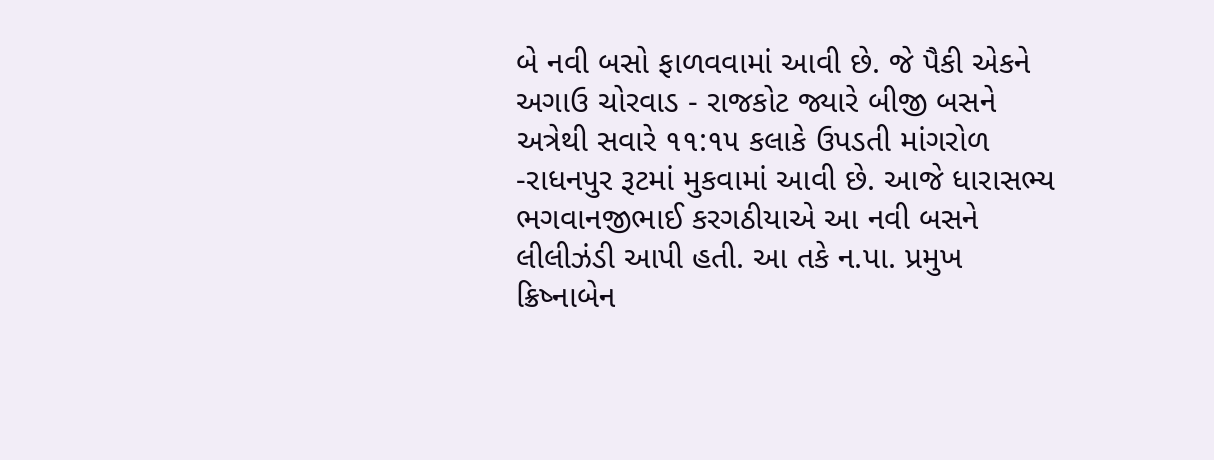બે નવી બસો ફાળવવામાં આવી છે. જે પૈકી એકને અગાઉ ચોરવાડ - રાજકોટ જ્યારે બીજી બસને અત્રેથી સવારે ૧૧:૧૫ કલાકે ઉપડતી માંગરોળ -રાધનપુર રૂટમાં મુકવામાં આવી છે. આજે ધારાસભ્ય ભગવાનજીભાઈ કરગઠીયાએ આ નવી બસને લીલીઝંડી આપી હતી. આ તકે ન.પા. પ્રમુખ ક્રિષ્નાબેન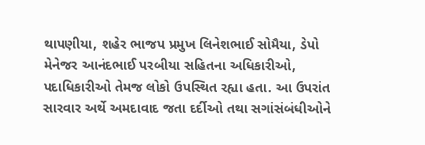થાપણીયા, શહેર ભાજપ પ્રમુખ લિનેશભાઈ સોમૈયા, ડેપો મેનેજર આનંદભાઈ પરબીયા સહિતના અધિકારીઓ, પદાધિકારીઓ તેમજ લોકો ઉપસ્થિત રહ્યા હતા. આ ઉપરાંત સારવાર અર્થે અમદાવાદ જતા દર્દીઓ તથા સગાંસંબંધીઓને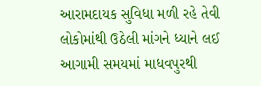આરામદાયક સુવિધા મળી રહે તેવી લોકોમાંથી ઉઠેલી માંગને ધ્યાને લઈ આગામી સમયમાં માધવપુરથી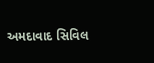અમદાવાદ સિવિલ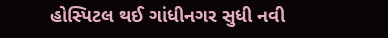હોસ્પિટલ થઈ ગાંધીનગર સુધી નવી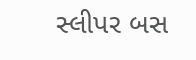સ્લીપર બસ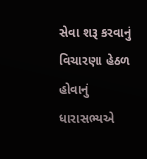સેવા શરૂ કરવાનું વિચારણા હેઠળ હોવાનું ધારાસભ્યએ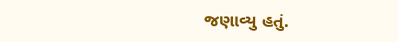જણાવ્યુ હતું.